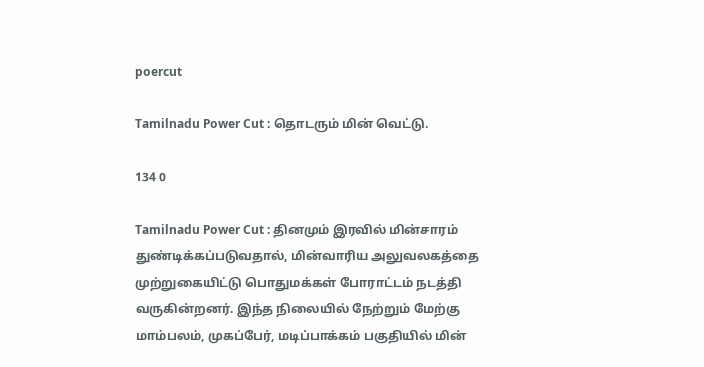poercut

Tamilnadu Power Cut : தொடரும் மின் வெட்டு.

134 0

Tamilnadu Power Cut : தினமும் இரவில் மின்சாரம் துண்டிக்கப்படுவதால், மின்வாரிய அலுவலகத்தை முற்றுகையிட்டு பொதுமக்கள் போராட்டம் நடத்தி வருகின்றனர். இந்த நிலையில் நேற்றும் மேற்கு மாம்பலம், முகப்பேர், மடிப்பாக்கம் பகுதியில் மின்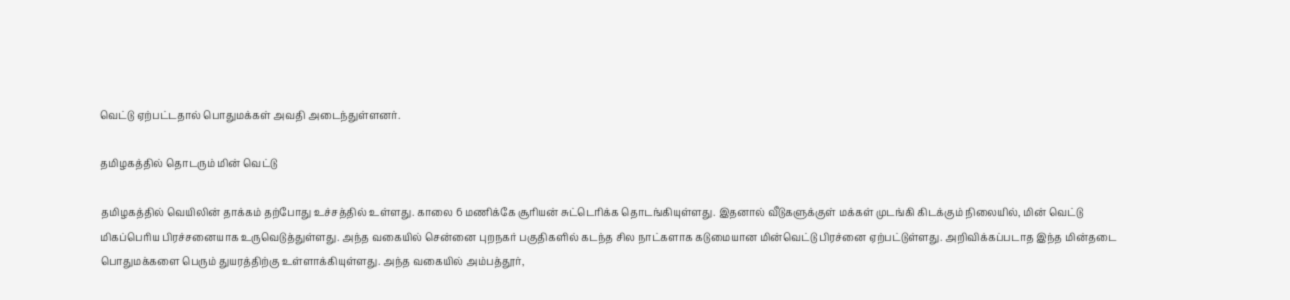வெட்டு ஏற்பட்டதால் பொதுமக்கள் அவதி அடைந்துள்ளனர்.

தமிழகத்தில் தொடரும் மின் வெட்டு

தமிழகத்தில் வெயிலின் தாக்கம் தற்போது உச்சத்தில் உள்ளது. காலை 6 மணிக்கே சூரியன் சுட்டெரிக்க தொடங்கியுள்ளது. இதனால் வீடுகளுக்குள் மக்கள் முடங்கி கிடக்கும் நிலையில், மின் வெட்டு மிகப்பெரிய பிரச்சனையாக உருவெடுத்துள்ளது. அந்த வகையில் சென்னை புறநகர் பகுதிகளில் கடந்த சில நாட்களாக கடுமையான மின்வெட்டு பிரச்னை ஏற்பட்டுள்ளது. அறிவிக்கப்படாத இந்த மின்தடை பொதுமக்களை பெரும் துயரத்திற்கு உள்ளாக்கியுள்ளது. அந்த வகையில் அம்பத்தூர்,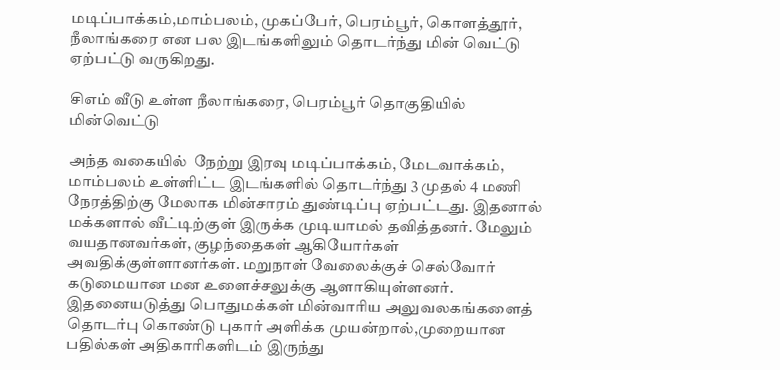மடிப்பாக்கம்,மாம்பலம், முகப்பேர், பெரம்பூர், கொளத்தூர், நீலாங்கரை என பல இடங்களிலும் தொடர்ந்து மின் வெட்டு ஏற்பட்டு வருகிறது.

சிஎம் வீடு உள்ள நீலாங்கரை, பெரம்பூர் தொகுதியில் மின்வெட்டு

அந்த வகையில்  நேற்று இரவு மடிப்பாக்கம், மேடவாக்கம், மாம்பலம் உள்ளிட்ட இடங்களில் தொடர்ந்து 3 முதல் 4 மணி நேரத்திற்கு மேலாக மின்சாரம் துண்டிப்பு ஏற்பட்டது. இதனால் மக்களால் வீட்டிற்குள் இருக்க முடியாமல் தவித்தனர். மேலும் வயதானவர்கள், குழந்தைகள் ஆகியோர்கள் அவதிக்குள்ளானர்கள். மறுநாள் வேலைக்குச் செல்வோர் கடுமையான மன உளைச்சலுக்கு ஆளாகியுள்ளனர். இதனையடுத்து பொதுமக்கள் மின்வாரிய அலுவலகங்களைத் தொடர்பு கொண்டு புகார் அளிக்க முயன்றால்,முறையான பதில்கள் அதிகாரிகளிடம் இருந்து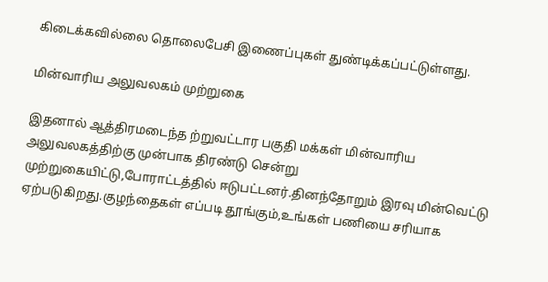கிடைக்கவில்லை தொலைபேசி இணைப்புகள் துண்டிக்கப்பட்டுள்ளது.

மின்வாரிய அலுவலகம் முற்றுகை

இதனால் ஆத்திரமடைந்த ற்றுவட்டார பகுதி மக்கள் மின்வாரிய அலுவலகத்திற்கு முன்பாக திரண்டு சென்று முற்றுகையிட்டு,போராட்டத்தில் ஈடுபட்டனர்.தினந்தோறும் இரவு மின்வெட்டு ஏற்படுகிறது.குழந்தைகள் எப்படி தூங்கும்,உங்கள் பணியை சரியாக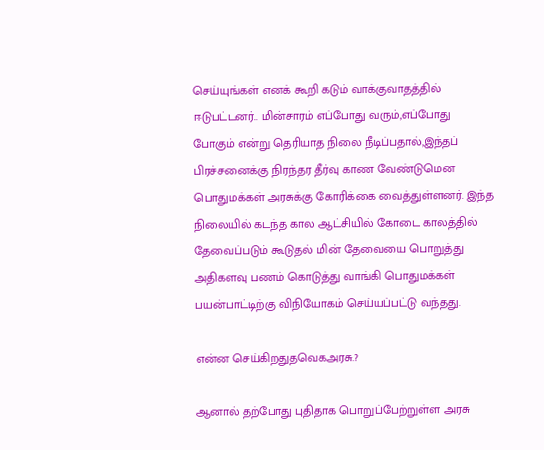செய்யுங்கள் எனக் கூறி கடும் வாக்குவாதத்தில் ஈடுபட்டனர்.. மின்சாரம் எப்போது வரும்,எப்போது போகும் என்று தெரியாத நிலை நீடிப்பதால்,இந்தப் பிரச்சனைக்கு நிரந்தர தீர்வு காண வேண்டுமென பொதுமக்கள் அரசுக்கு கோரிக்கை வைத்துள்ளனர். இந்த நிலையில் கடந்த கால ஆட்சியில் கோடை காலத்தில் தேவைப்படும் கூடுதல் மின் தேவையை பொறுத்து அதிகளவு பணம் கொடுத்து வாங்கி பொதுமக்கள் பயன்பாட்டிற்கு விநியோகம் செய்யப்பட்டு வந்தது.

என்ன செய்கிறதுதவெகஅரசு.?

ஆனால் தற்போது புதிதாக பொறுப்பேற்றுள்ள அரசு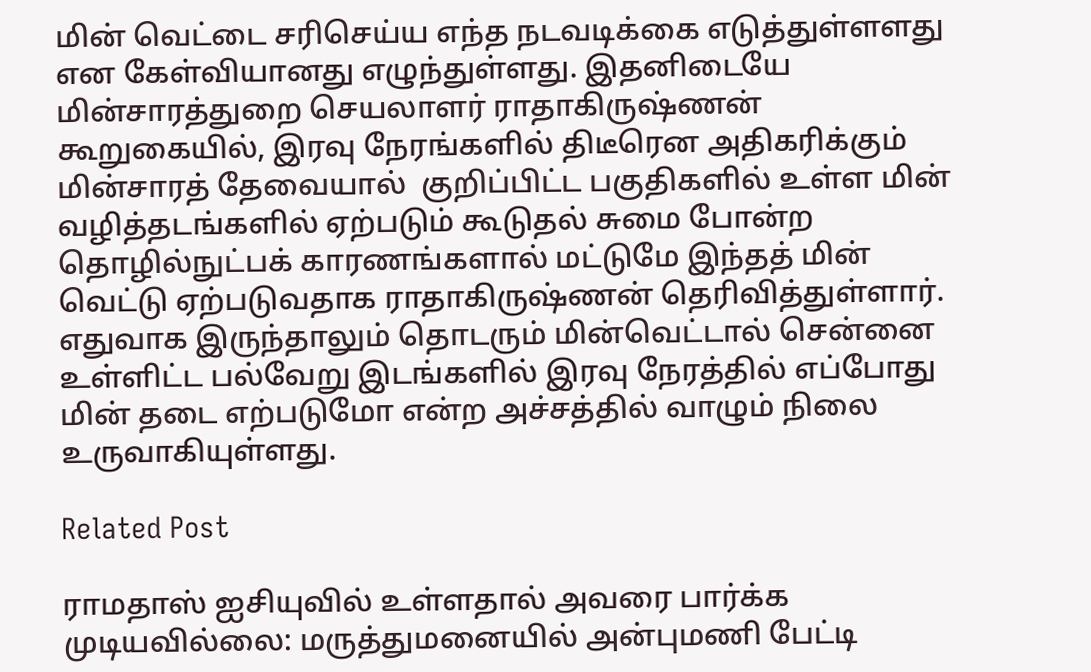மின் வெட்டை சரிசெய்ய எந்த நடவடிக்கை எடுத்துள்ளளது என கேள்வியானது எழுந்துள்ளது. இதனிடையே மின்சாரத்துறை செயலாளர் ராதாகிருஷ்ணன் கூறுகையில், இரவு நேரங்களில் திடீரென அதிகரிக்கும் மின்சாரத் தேவையால்  குறிப்பிட்ட பகுதிகளில் உள்ள மின் வழித்தடங்களில் ஏற்படும் கூடுதல் சுமை போன்ற தொழில்நுட்பக் காரணங்களால் மட்டுமே இந்தத் மின் வெட்டு ஏற்படுவதாக ராதாகிருஷ்ணன் தெரிவித்துள்ளார். எதுவாக இருந்தாலும் தொடரும் மின்வெட்டால் சென்னை உள்ளிட்ட பல்வேறு இடங்களில் இரவு நேரத்தில் எப்போது மின் தடை எற்படுமோ என்ற அச்சத்தில் வாழும் நிலை உருவாகியுள்ளது.

Related Post

ராமதாஸ் ஐசியுவில் உள்ளதால் அவரை பார்க்க முடியவில்லை: மருத்துமனையில் அன்புமணி பேட்டி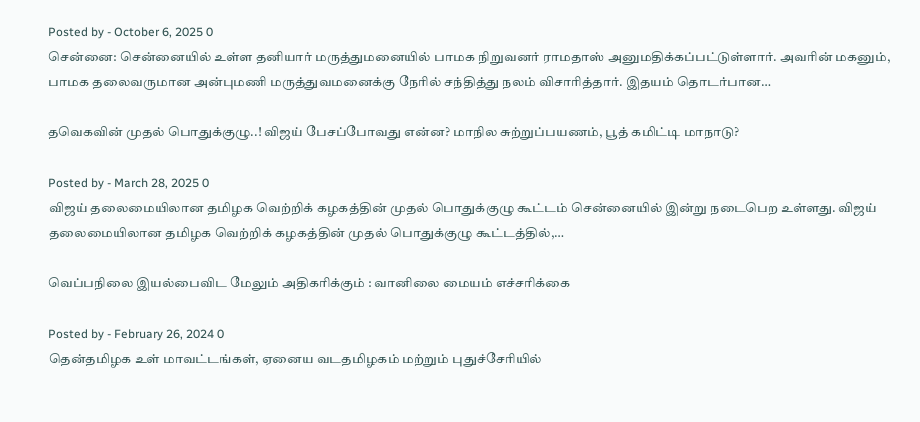Posted by - October 6, 2025 0
சென்னை: சென்னையில் உள்ள தனியார் மருத்துமனையில் பாமக நிறுவனர் ராமதாஸ் அனுமதிக்கப்பட்டுள்ளார். அவரின் மகனும், பாமக தலைவருமான அன்புமணி மருத்துவமனைக்கு நேரில் சந்தித்து நலம் விசாரித்தார். இதயம் தொடர்பான…

தவெகவின் முதல் பொதுக்குழு..! விஜய் பேசப்போவது என்ன? மாநில சுற்றுப்பயணம், பூத் கமிட்டி மாநாடு?

Posted by - March 28, 2025 0
விஜய் தலைமையிலான தமிழக வெற்றிக் கழகத்தின் முதல் பொதுக்குழு கூட்டம் சென்னையில் இன்று நடைபெற உள்ளது. விஜய் தலைமையிலான தமிழக வெற்றிக் கழகத்தின் முதல் பொதுக்குழு கூட்டத்தில்,…

வெப்பநிலை இயல்பைவிட மேலும் அதிகரிக்கும் : வானிலை மையம் எச்சரிக்கை

Posted by - February 26, 2024 0
தென்தமிழக உள் மாவட்டங்கள், ஏனைய வடதமிழகம் மற்றும் புதுச்சேரியில்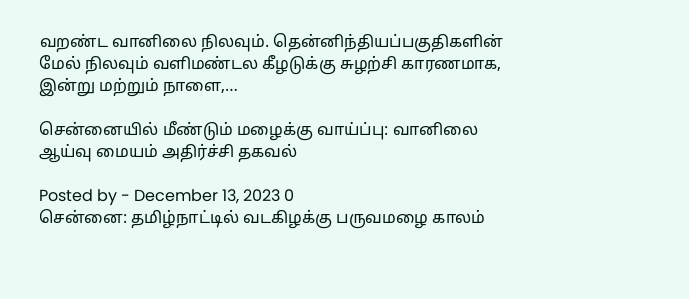வறண்ட வானிலை நிலவும். தென்னிந்தியப்பகுதிகளின் மேல் நிலவும் வளிமண்டல கீழடுக்கு சுழற்சி காரணமாக, இன்று மற்றும் நாளை,…

சென்னையில் மீண்டும் மழைக்கு வாய்ப்பு: வானிலை ஆய்வு மையம் அதிர்ச்சி தகவல்

Posted by - December 13, 2023 0
சென்னை: தமிழ்நாட்டில் வடகிழக்கு பருவமழை காலம்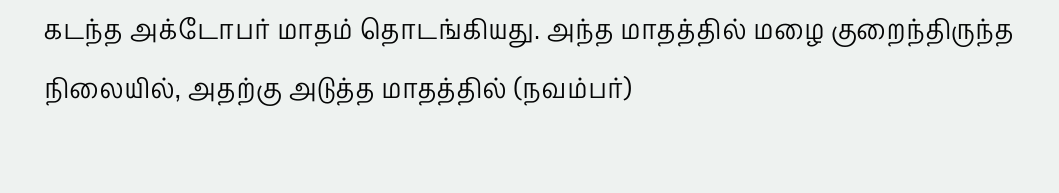கடந்த அக்டோபர் மாதம் தொடங்கியது. அந்த மாதத்தில் மழை குறைந்திருந்த நிலையில், அதற்கு அடுத்த மாதத்தில் (நவம்பர்)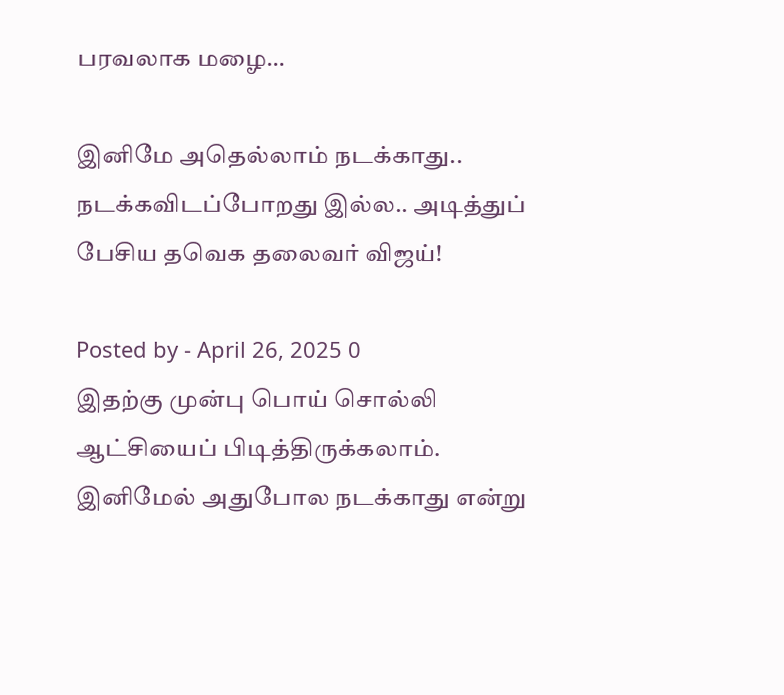பரவலாக மழை…

இனிமே அதெல்லாம் நடக்காது.. நடக்கவிடப்போறது இல்ல.. அடித்துப் பேசிய தவெக தலைவர் விஜய்!

Posted by - April 26, 2025 0
இதற்கு முன்பு பொய் சொல்லி ஆட்சியைப் பிடித்திருக்கலாம். இனிமேல் அதுபோல நடக்காது என்று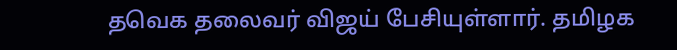தவெக தலைவர் விஜய் பேசியுள்ளார். தமிழக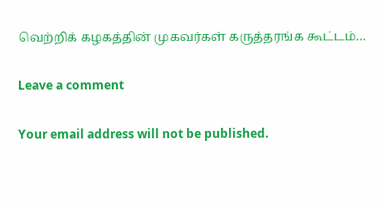வெற்றிக் கழகத்தின் முகவர்கள் கருத்தரங்க கூட்டம்…

Leave a comment

Your email address will not be published.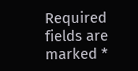Required fields are marked *